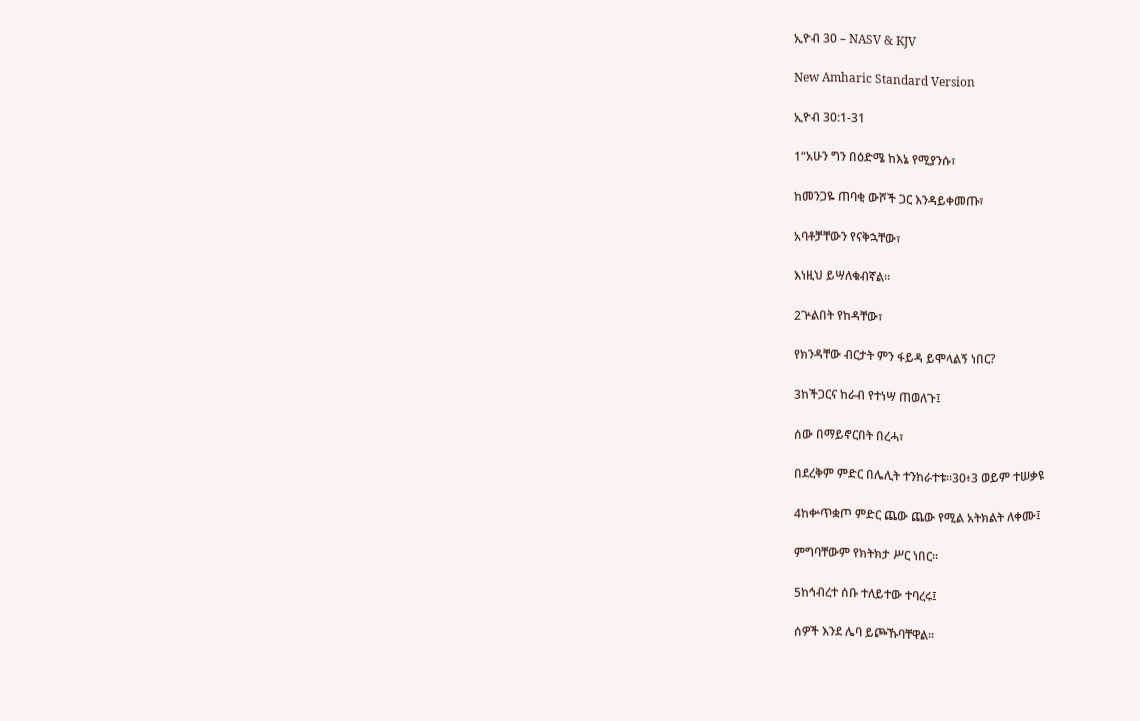ኢዮብ 30 – NASV & KJV

New Amharic Standard Version

ኢዮብ 30:1-31

1“አሁን ግን በዕድሜ ከእኔ የሚያንሱ፣

ከመንጋዬ ጠባቂ ውሾች ጋር እንዳይቀመጡ፣

አባቶቻቸውን የናቅኋቸው፣

እነዚህ ይሣለቁብኛል።

2ጕልበት የከዳቸው፣

የክንዳቸው ብርታት ምን ፋይዳ ይሞላልኝ ነበር?

3ከችጋርና ከራብ የተነሣ ጠወለጉ፤

ሰው በማይኖርበት በረሓ፣

በደረቅም ምድር በሌሊት ተንከራተቱ።30፥3 ወይም ተሠቃዩ

4ከቍጥቋጦ ምድር ጨው ጨው የሚል አትክልት ለቀሙ፤

ምግባቸውም የክትክታ ሥር ነበር።

5ከኅብረተ ሰቡ ተለይተው ተባረሩ፤

ሰዎች እንደ ሌባ ይጮኹባቸዋል።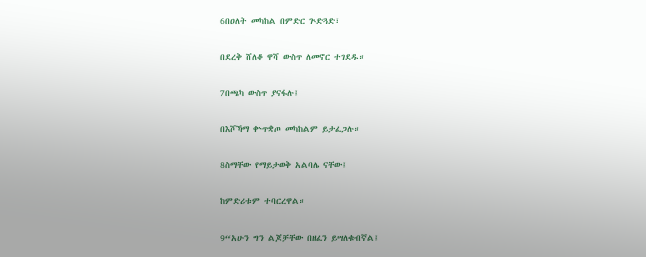6በዐለት መካከል በምድር ጕድጓድ፣

በደረቅ ሸለቆ ዋሻ ውስጥ ለመኖር ተገደዱ።

7በጫካ ውስጥ ያናፋሉ፤

በእሾኻማ ቍጥቋጦ መካከልም ይታፈጋሉ።

8ስማቸው የማይታወቅ አልባሌ ናቸው፤

ከምድሪቱም ተባርረዋል።

9“አሁን ግን ልጆቻቸው በዘፈን ይሣለቁብኛል፤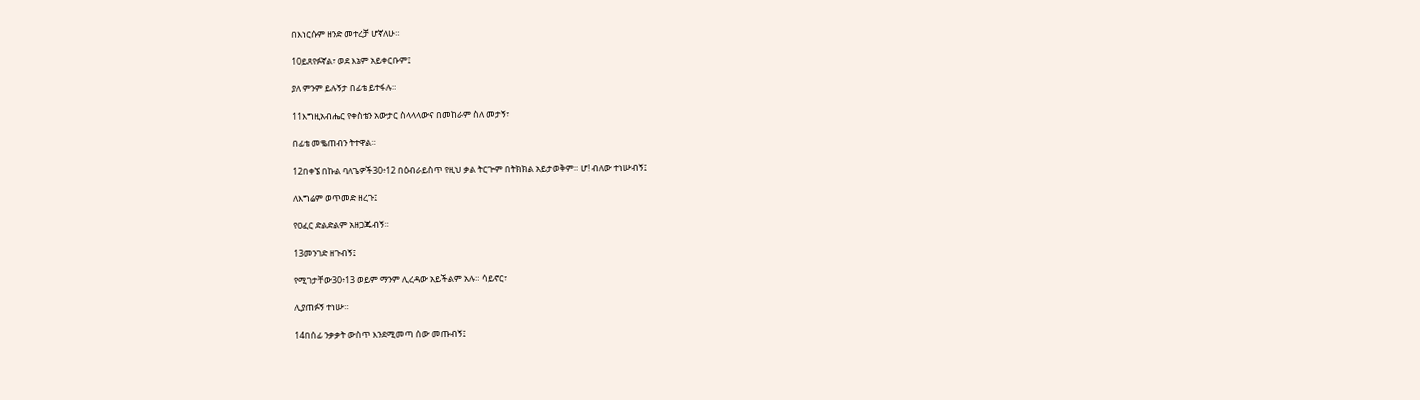በእነርሱም ዘንድ መተረቻ ሆኛለሁ።

10ይጸየፉኛል፣ ወደ እኔም አይቀርቡም፤

ያለ ምንም ይሉኝታ በፊቴ ይተፋሉ።

11እግዚአብሔር የቀስቴን አውታር ስላላላውና በመከራም ስለ መታኝ፣

በፊቴ መቈጠብን ትተዋል።

12በቀኜ በኩል ባለጌዎች30፥12 በዕብራይስጥ የዚህ ቃል ትርጕም በትክክል አይታወቅም። ሆ! ብለው ተነሡብኝ፤

ለእግሬም ወጥመድ ዘረጉ፤

የዐፈር ድልድልም አዘጋጁብኝ።

13መንገድ ዘጉብኝ፤

የሚገታቸው30፥13 ወይም ማንም ሊረዳው አይችልም አሉ። ሳይኖር፣

ሊያጠፉኝ ተነሡ።

14በሰፊ ንቃቃት ውስጥ እንደሚመጣ ሰው መጡብኝ፤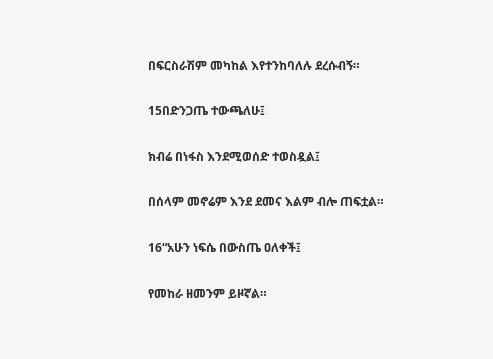በፍርስራሽም መካከል እየተንከባለሉ ደረሱብኝ።

15በድንጋጤ ተውጫለሁ፤

ክብሬ በነፋስ እንደሚወሰድ ተወስዷል፤

በሰላም መኖሬም እንደ ደመና እልም ብሎ ጠፍቷል።

16“አሁን ነፍሴ በውስጤ ዐለቀች፤

የመከራ ዘመንም ይዞኛል።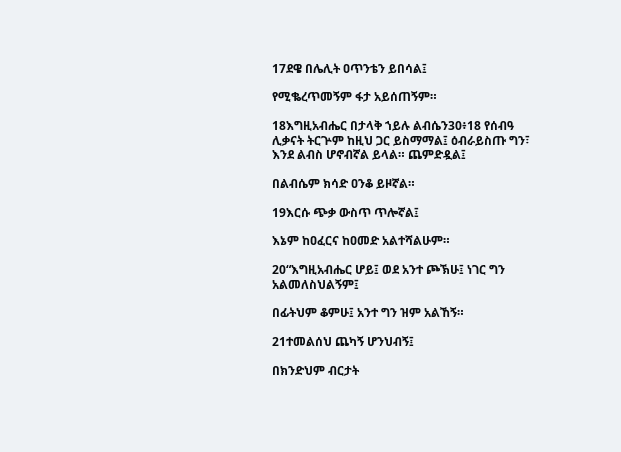17ደዌ በሌሊት ዐጥንቴን ይበሳል፤

የሚቈረጥመኝም ፋታ አይሰጠኝም።

18እግዚአብሔር በታላቅ ኀይሉ ልብሴን30፥18 የሰብዓ ሊቃናት ትርጕም ከዚህ ጋር ይስማማል፤ ዕብራይስጡ ግን፣ እንደ ልብስ ሆኖብኛል ይላል። ጨምድዷል፤

በልብሴም ክሳድ ዐንቆ ይዞኛል።

19እርሱ ጭቃ ውስጥ ጥሎኛል፤

እኔም ከዐፈርና ከዐመድ አልተሻልሁም።

20“እግዚአብሔር ሆይ፤ ወደ አንተ ጮኽሁ፤ ነገር ግን አልመለስህልኝም፤

በፊትህም ቆምሁ፤ አንተ ግን ዝም አልኸኝ።

21ተመልሰህ ጨካኝ ሆንህብኝ፤

በክንድህም ብርታት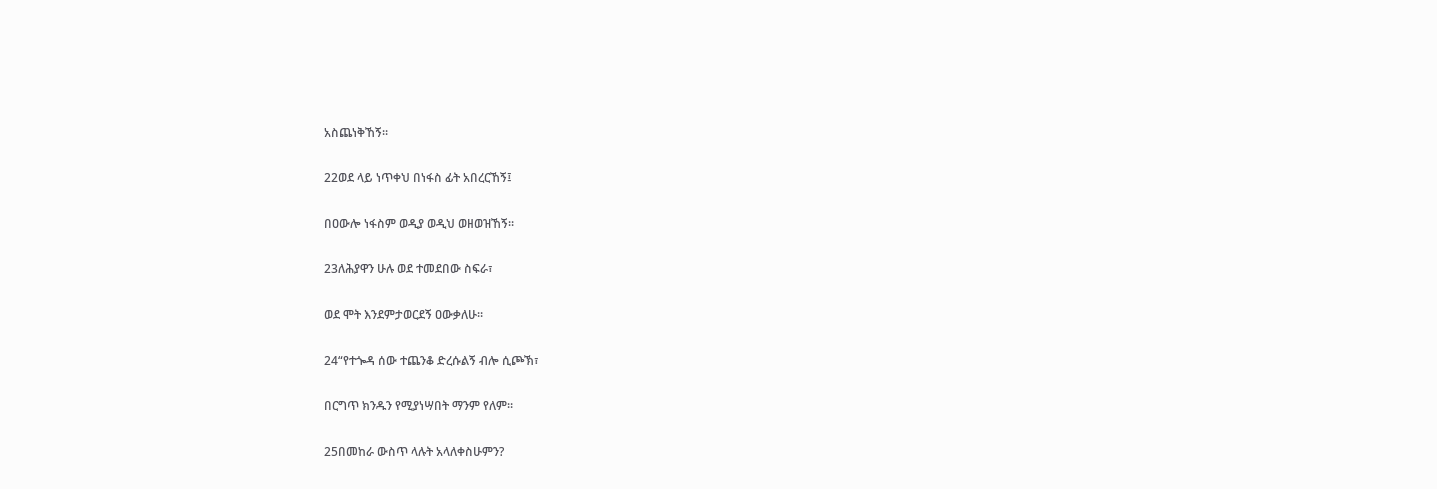አስጨነቅኸኝ።

22ወደ ላይ ነጥቀህ በነፋስ ፊት አበረርኸኝ፤

በዐውሎ ነፋስም ወዲያ ወዲህ ወዘወዝኸኝ።

23ለሕያዋን ሁሉ ወደ ተመደበው ስፍራ፣

ወደ ሞት እንደምታወርደኝ ዐውቃለሁ።

24“የተጐዳ ሰው ተጨንቆ ድረሱልኝ ብሎ ሲጮኽ፣

በርግጥ ክንዱን የሚያነሣበት ማንም የለም።

25በመከራ ውስጥ ላሉት አላለቀስሁምን?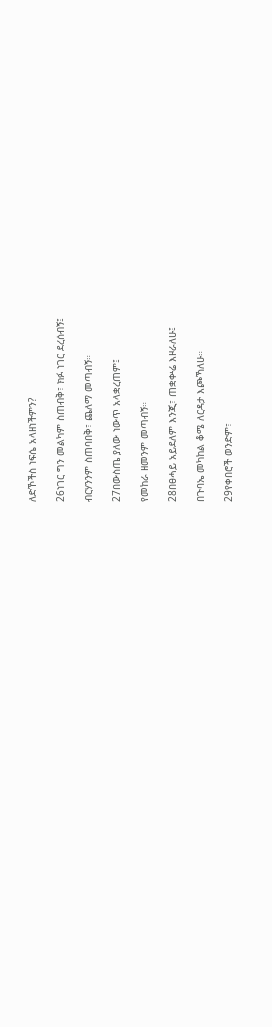ለድኾችስ ነፍሴ አላዘነችምን?

26ነገር ግን መልካም ስጠብቅ፣ ክፉ ነገር ደረሰብኝ፤

ብርሃንንም ስጠባበቅ፣ ጨለማ መጣብኝ።

27በውስጤ ያለው ነውጥ አላቋረጠም፤

የመከራ ዘመንም መጣብኝ።

28በፀሓይ አይደለም እንጂ፣ ጠቋቍሬ እዞራለሁ፤

በጉባኤ መካከል ቆሜ ለርዳታ እጮኻለሁ።

29የቀበሮች ወንድም፣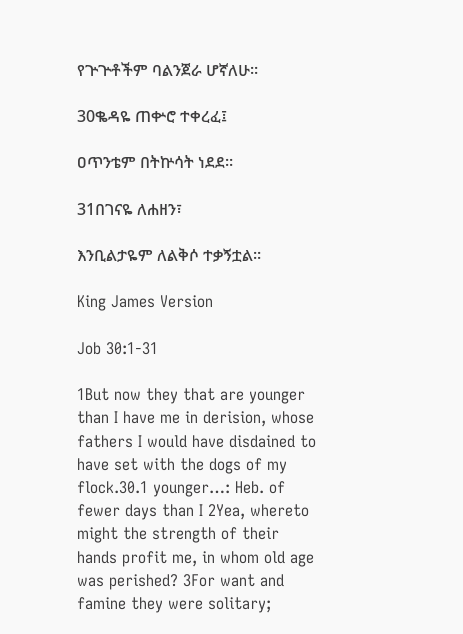የጕጕቶችም ባልንጀራ ሆኛለሁ።

30ቈዳዬ ጠቍሮ ተቀረፈ፤

ዐጥንቴም በትኵሳት ነደደ።

31በገናዬ ለሐዘን፣

እንቢልታዬም ለልቅሶ ተቃኝቷል።

King James Version

Job 30:1-31

1But now they that are younger than I have me in derision, whose fathers I would have disdained to have set with the dogs of my flock.30.1 younger…: Heb. of fewer days than I 2Yea, whereto might the strength of their hands profit me, in whom old age was perished? 3For want and famine they were solitary;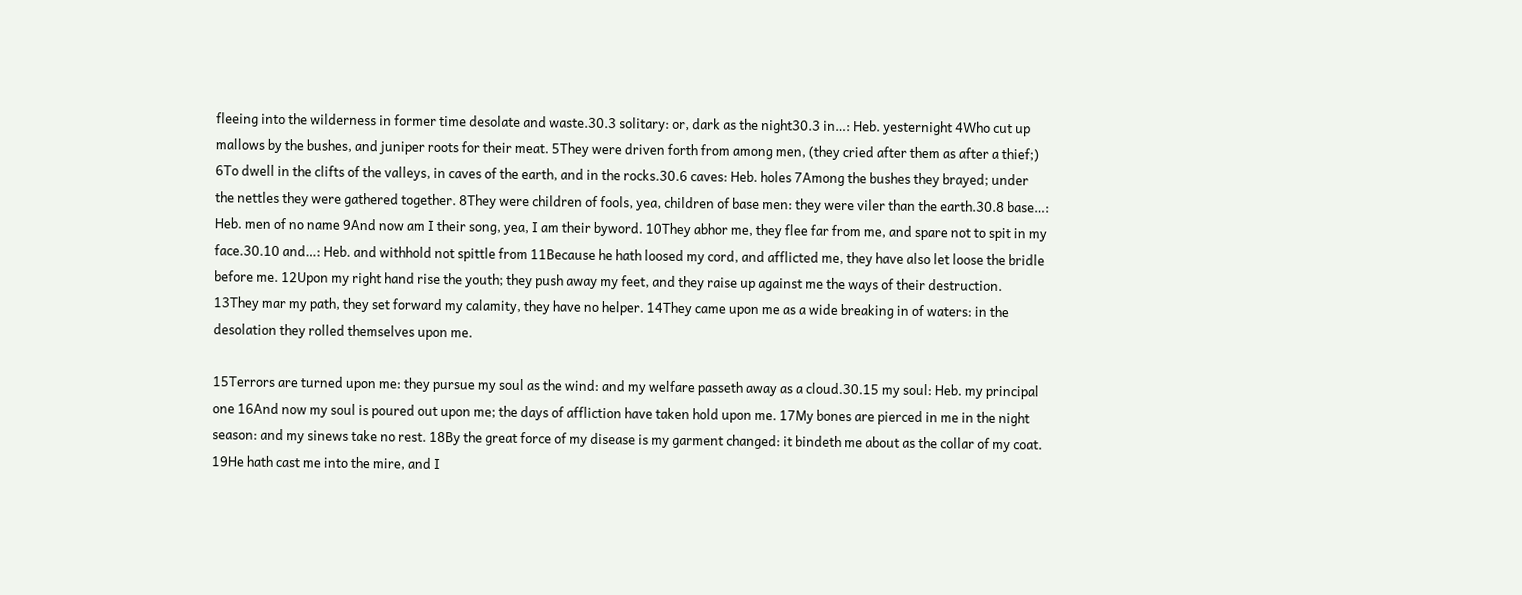fleeing into the wilderness in former time desolate and waste.30.3 solitary: or, dark as the night30.3 in…: Heb. yesternight 4Who cut up mallows by the bushes, and juniper roots for their meat. 5They were driven forth from among men, (they cried after them as after a thief;) 6To dwell in the clifts of the valleys, in caves of the earth, and in the rocks.30.6 caves: Heb. holes 7Among the bushes they brayed; under the nettles they were gathered together. 8They were children of fools, yea, children of base men: they were viler than the earth.30.8 base…: Heb. men of no name 9And now am I their song, yea, I am their byword. 10They abhor me, they flee far from me, and spare not to spit in my face.30.10 and…: Heb. and withhold not spittle from 11Because he hath loosed my cord, and afflicted me, they have also let loose the bridle before me. 12Upon my right hand rise the youth; they push away my feet, and they raise up against me the ways of their destruction. 13They mar my path, they set forward my calamity, they have no helper. 14They came upon me as a wide breaking in of waters: in the desolation they rolled themselves upon me.

15Terrors are turned upon me: they pursue my soul as the wind: and my welfare passeth away as a cloud.30.15 my soul: Heb. my principal one 16And now my soul is poured out upon me; the days of affliction have taken hold upon me. 17My bones are pierced in me in the night season: and my sinews take no rest. 18By the great force of my disease is my garment changed: it bindeth me about as the collar of my coat. 19He hath cast me into the mire, and I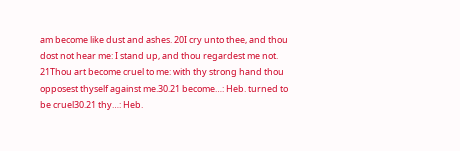am become like dust and ashes. 20I cry unto thee, and thou dost not hear me: I stand up, and thou regardest me not. 21Thou art become cruel to me: with thy strong hand thou opposest thyself against me.30.21 become…: Heb. turned to be cruel30.21 thy…: Heb.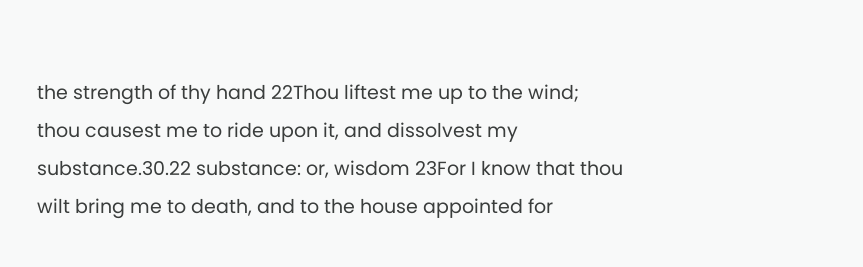the strength of thy hand 22Thou liftest me up to the wind; thou causest me to ride upon it, and dissolvest my substance.30.22 substance: or, wisdom 23For I know that thou wilt bring me to death, and to the house appointed for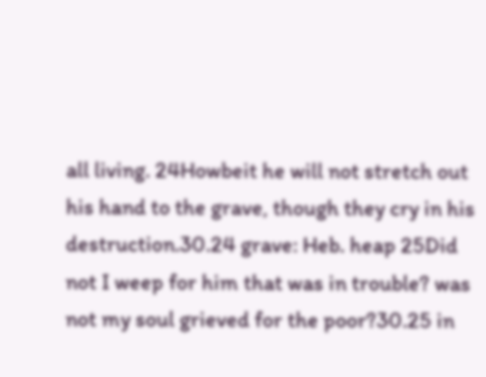all living. 24Howbeit he will not stretch out his hand to the grave, though they cry in his destruction.30.24 grave: Heb. heap 25Did not I weep for him that was in trouble? was not my soul grieved for the poor?30.25 in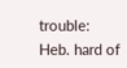trouble: Heb. hard of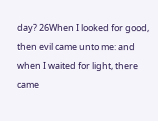day? 26When I looked for good, then evil came unto me: and when I waited for light, there came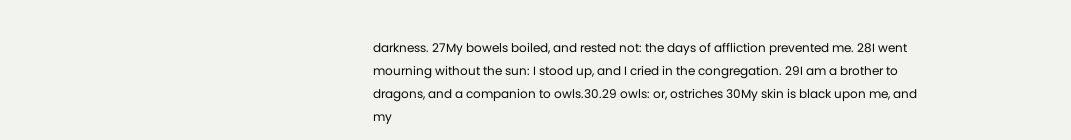darkness. 27My bowels boiled, and rested not: the days of affliction prevented me. 28I went mourning without the sun: I stood up, and I cried in the congregation. 29I am a brother to dragons, and a companion to owls.30.29 owls: or, ostriches 30My skin is black upon me, and my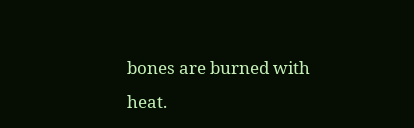bones are burned with heat.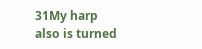31My harp also is turned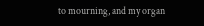to mourning, and my organ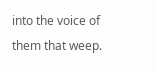into the voice of them that weep.